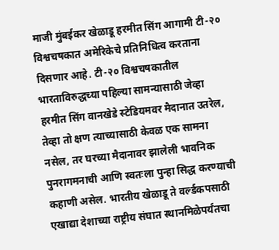माजी मुंबईकर खेळाडू हरमीत सिंग आगामी टी-२० विश्वचषकात अमेरिकेचे प्रतिनिधित्व करताना दिसणार आहे. टी-२० विश्वचषकातील भारताविरुद्धच्या पहिल्या सामन्यासाठी जेव्हा हरमीत सिंग वानखेडे स्टेडियमवर मैदानात उतरेल, तेव्हा तो क्षण त्याच्यासाठी केवळ एक सामना नसेल, तर घरच्या मैदानावर झालेली भावनिक पुनरागमनाची आणि स्वतःला पुन्हा सिद्ध करण्याची कहाणी असेल. भारतीय खेळाडू ते वर्ल्डकपसाठी एखाद्या देशाच्या राष्ट्रीय संघात स्थानमिळेपर्यंतचा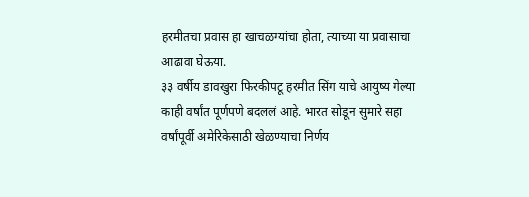हरमीतचा प्रवास हा खाचळग्यांचा होता, त्याच्या या प्रवासाचा आढावा घेऊया.
३३ वर्षीय डावखुरा फिरकीपटू हरमीत सिंग याचे आयुष्य गेल्या काही वर्षांत पूर्णपणे बदललं आहे. भारत सोडून सुमारे सहा वर्षांपूर्वी अमेरिकेसाठी खेळण्याचा निर्णय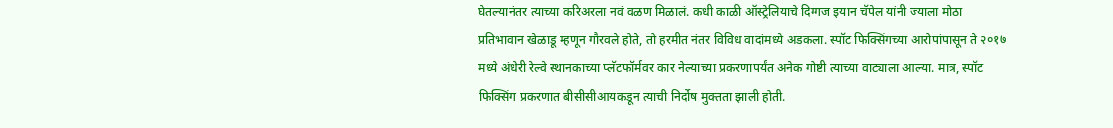घेतल्यानंतर त्याच्या करिअरला नवं वळण मिळालं. कधी काळी ऑस्ट्रेलियाचे दिग्गज इयान चॅपेल यांनी ज्याला मोठा प्रतिभावान खेळाडू म्हणून गौरवले होते, तो हरमीत नंतर विविध वादांमध्ये अडकला. स्पॉट फिक्सिंगच्या आरोपांपासून ते २०१७ मध्ये अंधेरी रेल्वे स्थानकाच्या प्लॅटफॉर्मवर कार नेल्याच्या प्रकरणापर्यंत अनेक गोष्टी त्याच्या वाट्याला आल्या. मात्र, स्पॉट फिक्सिंग प्रकरणात बीसीसीआयकडून त्याची निर्दोष मुक्तता झाली होती.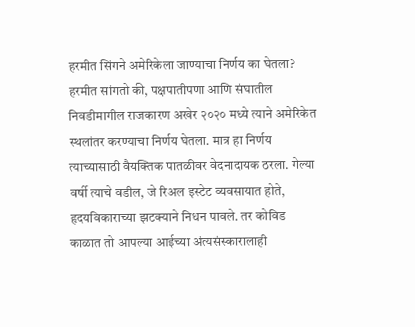हरमीत सिंगने अमेरिकेला जाण्याचा निर्णय का घेतला?
हरमीत सांगतो की, पक्षपातीपणा आणि संघातील निवडीमागील राजकारण अखेर २०२० मध्ये त्याने अमेरिकेत स्थलांतर करण्याचा निर्णय घेतला. मात्र हा निर्णय त्याच्यासाठी वैयक्तिक पातळीवर वेदनादायक ठरला. गेल्या वर्षी त्याचे वडील, जे रिअल इस्टेट व्यवसायात होते, हृदयविकाराच्या झटक्याने निधन पावले. तर कोविड काळात तो आपल्या आईच्या अंत्यसंस्कारालाही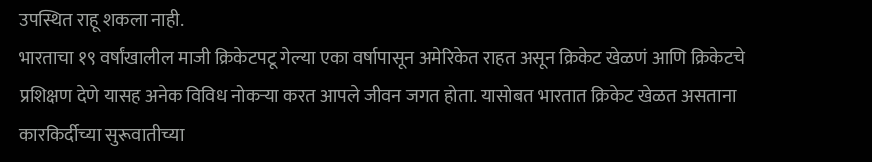उपस्थित राहू शकला नाही.
भारताचा १९ वर्षांखालील माजी क्रिकेटपटू गेल्या एका वर्षापासून अमेरिकेत राहत असून क्रिकेट खेळणं आणि क्रिकेटचे प्रशिक्षण देणे यासह अनेक विविध नोकऱ्या करत आपले जीवन जगत होता. यासोबत भारतात क्रिकेट खेळत असताना कारकिर्दीच्या सुरूवातीच्या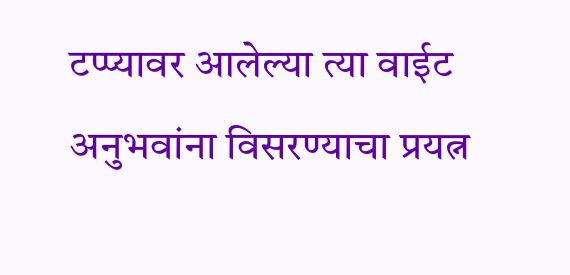टप्प्यावर आलेल्या त्या वाईट अनुभवांना विसरण्याचा प्रयत्न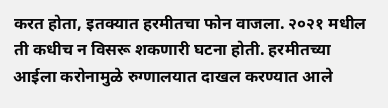करत होता, इतक्यात हरमीतचा फोन वाजला. २०२१ मधील ती कधीच न विसरू शकणारी घटना होती. हरमीतच्या आईला करोनामुळे रुग्णालयात दाखल करण्यात आले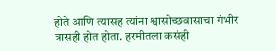होते आणि त्यासह त्यांना श्वासोच्छवासाचा गंभीर त्रासही होत होता. हरमीतला कसंही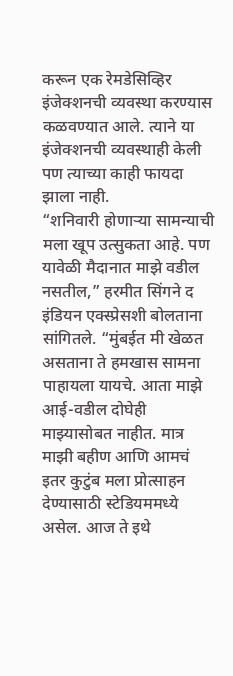करून एक रेमडेसिव्हिर इंजेक्शनची व्यवस्था करण्यास कळवण्यात आले. त्याने या इंजेक्शनची व्यवस्थाही केली पण त्याच्या काही फायदा झाला नाही.
“शनिवारी होणाऱ्या सामन्याची मला खूप उत्सुकता आहे. पण यावेळी मैदानात माझे वडील नसतील,” हरमीत सिंगने द इंडियन एक्स्प्रेसशी बोलताना सांगितले. “मुंबईत मी खेळत असताना ते हमखास सामना पाहायला यायचे. आता माझे आई-वडील दोघेही माझ्यासोबत नाहीत. मात्र माझी बहीण आणि आमचं इतर कुटुंब मला प्रोत्साहन देण्यासाठी स्टेडियममध्ये असेल. आज ते इथे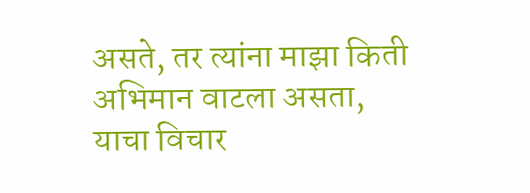असते, तर त्यांना माझा किती अभिमान वाटला असता, याचा विचार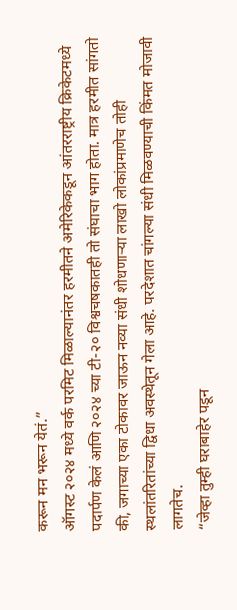करून मन भरून येतं.”
ऑगस्ट २०२४ मध्ये वर्क परमिट मिळाल्यानंतर हरमीतने अमेरिकेकडून आंतरराष्ट्रीय क्रिकेटमध्ये पदार्पण केलं आणि २०२४ च्या टी-२० विश्वचषकातही तो संघाचा भाग होता. मात्र हरमीत सांगतो की, जगाच्या एका टोकावर जाऊन नव्या संधी शोधणाऱ्या लाखो लोकांप्रमाणेच तोही स्थलांतरितांच्या द्विधा अवस्थेतून गेला आहे. परदेशात चांगल्या संधी मिळवण्याची किंमत मोजावी लागतेच.
“जेव्हा तुम्ही घराबाहेर पडून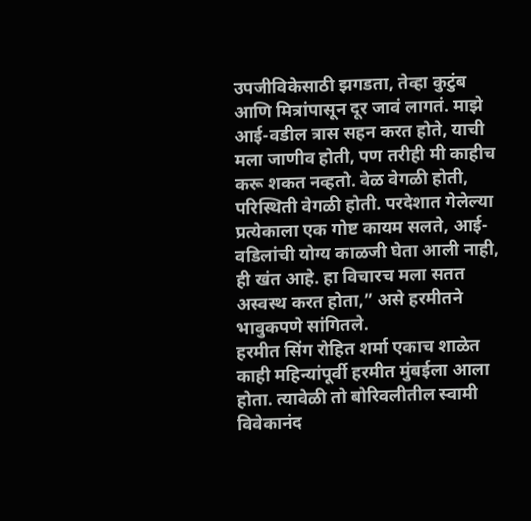उपजीविकेसाठी झगडता, तेव्हा कुटुंब आणि मित्रांपासून दूर जावं लागतं. माझे आई-वडील त्रास सहन करत होते, याची मला जाणीव होती, पण तरीही मी काहीच करू शकत नव्हतो. वेळ वेगळी होती, परिस्थिती वेगळी होती. परदेशात गेलेल्या प्रत्येकाला एक गोष्ट कायम सलते, आई-वडिलांची योग्य काळजी घेता आली नाही, ही खंत आहे. हा विचारच मला सतत अस्वस्थ करत होता,” असे हरमीतने भावुकपणे सांगितले.
हरमीत सिंग रोहित शर्मा एकाच शाळेत
काही महिन्यांपूर्वी हरमीत मुंबईला आला होता. त्यावेळी तो बोरिवलीतील स्वामी विवेकानंद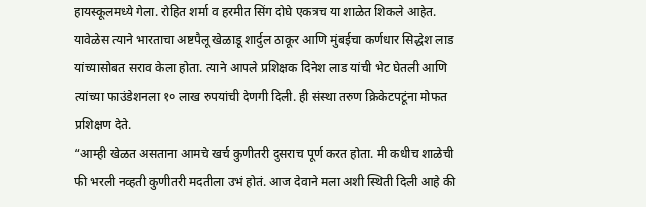हायस्कूलमध्ये गेला. रोहित शर्मा व हरमीत सिंग दोघे एकत्रच या शाळेत शिकले आहेत. यावेळेस त्याने भारताचा अष्टपैलू खेळाडू शार्दुल ठाकूर आणि मुंबईचा कर्णधार सिद्धेश लाड यांच्यासोबत सराव केला होता. त्याने आपले प्रशिक्षक दिनेश लाड यांची भेट घेतली आणि त्यांच्या फाउंडेशनला १० लाख रुपयांची देणगी दिली. ही संस्था तरुण क्रिकेटपटूंना मोफत प्रशिक्षण देते.
“आम्ही खेळत असताना आमचे खर्च कुणीतरी दुसराच पूर्ण करत होता. मी कधीच शाळेची फी भरली नव्हती कुणीतरी मदतीला उभं होतं. आज देवाने मला अशी स्थिती दिली आहे की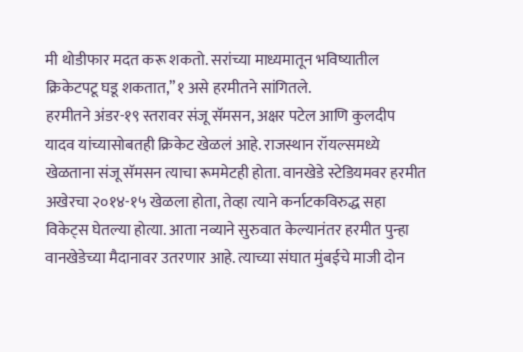मी थोडीफार मदत करू शकतो. सरांच्या माध्यमातून भविष्यातील क्रिकेटपटू घडू शकतात,”१ असे हरमीतने सांगितले.
हरमीतने अंडर-१९ स्तरावर संजू सॅमसन, अक्षर पटेल आणि कुलदीप यादव यांच्यासोबतही क्रिकेट खेळलं आहे. राजस्थान रॉयल्समध्ये खेळताना संजू सॅमसन त्याचा रूममेटही होता. वानखेडे स्टेडियमवर हरमीत अखेरचा २०१४-१५ खेळला होता, तेव्हा त्याने कर्नाटकविरुद्ध सहा विकेट्स घेतल्या होत्या. आता नव्याने सुरुवात केल्यानंतर हरमीत पुन्हा वानखेडेच्या मैदानावर उतरणार आहे. त्याच्या संघात मुंबईचे माजी दोन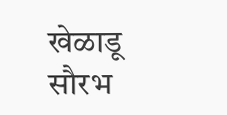खेळाडू सौरभ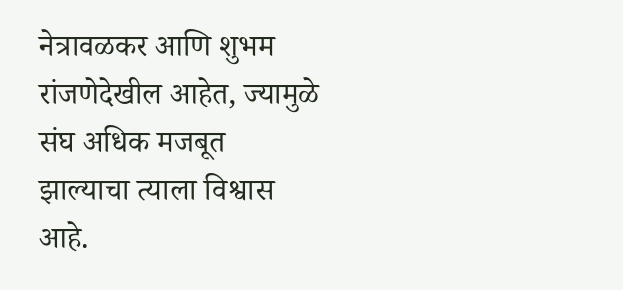नेत्रावळकर आणि शुभम रांजणेदेखील आहेत, ज्यामुळे संघ अधिक मजबूत झाल्याचा त्याला विश्वास आहे.